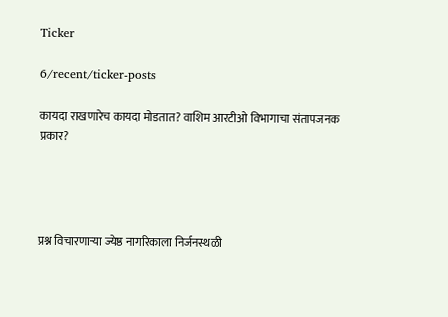Ticker

6/recent/ticker-posts

कायदा राखणारेच कायदा मोडतात? वाशिम आरटीओ विभागाचा संतापजनक प्रकार?




प्रश्न विचारणाऱ्या ज्येष्ठ नागरिकाला निर्जनस्थळी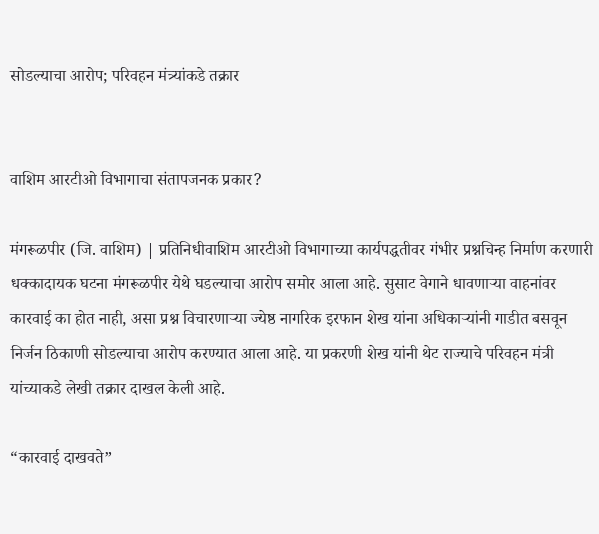सोडल्याचा आरोप; परिवहन मंत्र्यांकडे तक्रार


वाशिम आरटीओ विभागाचा संतापजनक प्रकार?

मंगरूळपीर (जि. वाशिम) | प्रतिनिधीवाशिम आरटीओ विभागाच्या कार्यपद्धतीवर गंभीर प्रश्नचिन्ह निर्माण करणारी धक्कादायक घटना मंगरूळपीर येथे घडल्याचा आरोप समोर आला आहे. सुसाट वेगाने धावणाऱ्या वाहनांवर कारवाई का होत नाही, असा प्रश्न विचारणाऱ्या ज्येष्ठ नागरिक इरफान शेख यांना अधिकाऱ्यांनी गाडीत बसवून निर्जन ठिकाणी सोडल्याचा आरोप करण्यात आला आहे. या प्रकरणी शेख यांनी थेट राज्याचे परिवहन मंत्री यांच्याकडे लेखी तक्रार दाखल केली आहे.

“कारवाई दाखवते”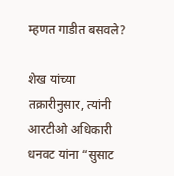म्हणत गाडीत बसवले?

शेख यांच्या तक्रारीनुसार, त्यांनी आरटीओ अधिकारी धनवट यांना “सुसाट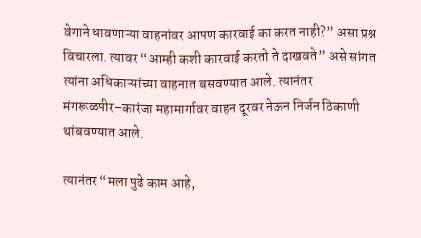वेगाने धावणाऱ्या वाहनांवर आपण कारवाई का करत नाही?” असा प्रश्न विचारला. त्यावर “आम्ही कशी कारवाई करतो ते दाखवते” असे सांगत त्यांना अधिकाऱ्यांच्या वाहनात बसवण्यात आले. त्यानंतर मंगरूळपीर–कारंजा महामार्गावर वाहन दूरवर नेऊन निर्जन ठिकाणी थांबवण्यात आले.

त्यानंतर “मला पुढे काम आहे,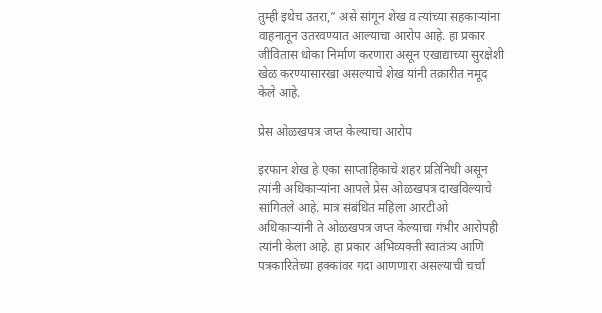तुम्ही इथेच उतरा,” असे सांगून शेख व त्यांच्या सहकाऱ्यांना वाहनातून उतरवण्यात आल्याचा आरोप आहे. हा प्रकार जीवितास धोका निर्माण करणारा असून एखाद्याच्या सुरक्षेशी खेळ करण्यासारखा असल्याचे शेख यांनी तक्रारीत नमूद केले आहे.

प्रेस ओळखपत्र जप्त केल्याचा आरोप

इरफान शेख हे एका साप्ताहिकाचे शहर प्रतिनिधी असून त्यांनी अधिकाऱ्यांना आपले प्रेस ओळखपत्र दाखविल्याचे सांगितले आहे. मात्र संबंधित महिला आरटीओ अधिकाऱ्यांनी ते ओळखपत्र जप्त केल्याचा गंभीर आरोपही त्यांनी केला आहे. हा प्रकार अभिव्यक्ती स्वातंत्र्य आणि पत्रकारितेच्या हक्कांवर गदा आणणारा असल्याची चर्चा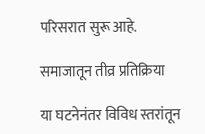परिसरात सुरू आहे.

समाजातून तीव्र प्रतिक्रिया

या घटनेनंतर विविध स्तरांतून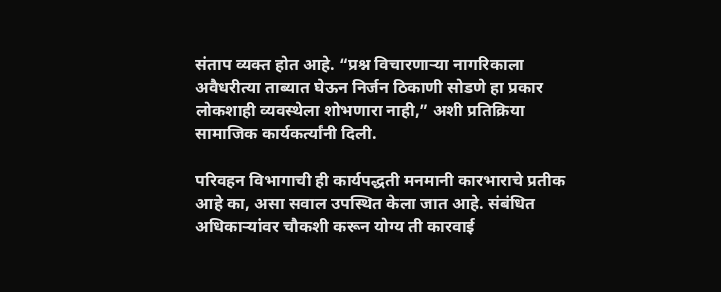संताप व्यक्त होत आहे. “प्रश्न विचारणाऱ्या नागरिकाला अवैधरीत्या ताब्यात घेऊन निर्जन ठिकाणी सोडणे हा प्रकार लोकशाही व्यवस्थेला शोभणारा नाही,” अशी प्रतिक्रिया सामाजिक कार्यकर्त्यांनी दिली.

परिवहन विभागाची ही कार्यपद्धती मनमानी कारभाराचे प्रतीक आहे का, असा सवाल उपस्थित केला जात आहे. संबंधित अधिकाऱ्यांवर चौकशी करून योग्य ती कारवाई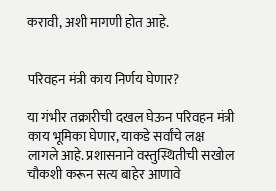करावी, अशी मागणी होत आहे.


परिवहन मंत्री काय निर्णय घेणार?

या गंभीर तक्रारीची दखल घेऊन परिवहन मंत्री काय भूमिका घेणार, याकडे सर्वांचे लक्ष लागले आहे. प्रशासनाने वस्तुस्थितीची सखोल चौकशी करून सत्य बाहेर आणावे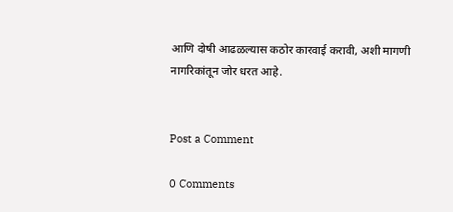आणि दोषी आढळल्यास कठोर कारवाई करावी, अशी मागणी नागरिकांतून जोर धरत आहे.


Post a Comment

0 Comments